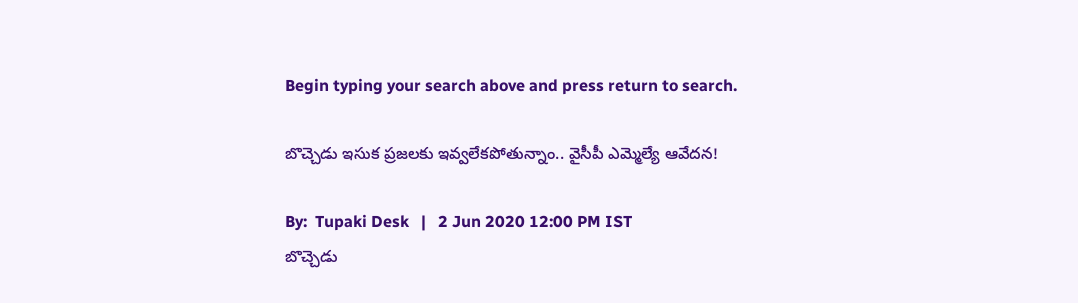Begin typing your search above and press return to search.

బొచ్చెడు ఇసుక ప్రజలకు ఇవ్వలేకపోతున్నాం.. వైసీపీ ఎమ్మెల్యే ఆవేదన!

By:  Tupaki Desk   |   2 Jun 2020 12:00 PM IST
బొచ్చెడు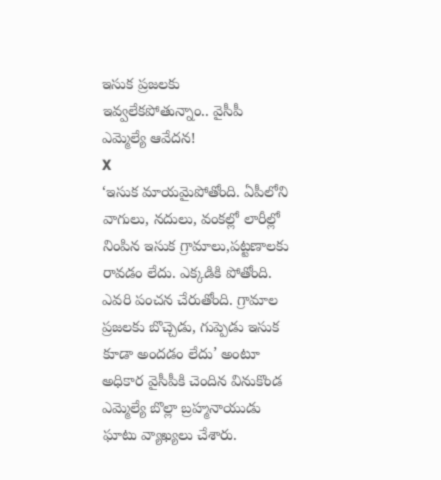ఇసుక ప్రజలకు ఇవ్వలేకపోతున్నాం.. వైసీపీ ఎమ్మెల్యే ఆవేదన!
X
‘ఇసుక మాయమైపోతోంది. ఏపీలోని వాగులు, నదులు, వంకల్లో లారీల్లో నింపిన ఇసుక గ్రామాలు,పట్టణాలకు రావడం లేదు. ఎక్కడికి పోతోంది. ఎవరి పంచన చేరుతోంది. గ్రామాల ప్రజలకు బొచ్చెడు, గుప్పెడు ఇసుక కూడా అందడం లేదు’ అంటూ అధికార వైసీపీకి చెందిన వినుకొండ ఎమ్మెల్యే బొల్లా బ్రహ్మనాయుడు ఘాటు వ్యాఖ్యలు చేశారు.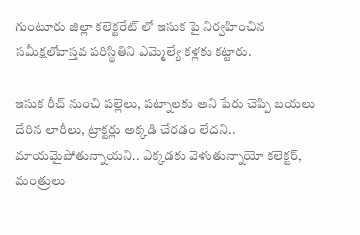గుంటూరు జిల్లా కలెక్టరేట్ లో ఇసుక పై నిర్వహించిన సమీక్షలోవాస్తవ పరిస్థితిని ఎమ్మెల్యే కళ్లకు కట్టారు.

ఇసుక రీచ్ నుంచి పల్లెలు, పట్నాలకు అని పేరు చెప్పి బయలు దేరిన లారీలు, ట్రాక్టర్లు అక్కడి చేరడం లేదని.. మాయమైపోతున్నాయని.. ఎక్కడకు వెళుతున్నాయో కలెక్టర్, మంత్రులు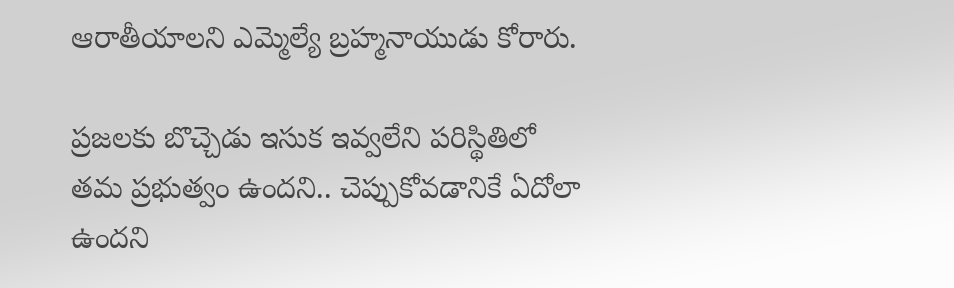ఆరాతీయాలని ఎమ్మెల్యే బ్రహ్మనాయుడు కోరారు.

ప్రజలకు బొచ్చెడు ఇసుక ఇవ్వలేని పరిస్థితిలో తమ ప్రభుత్వం ఉందని.. చెప్పుకోవడానికే ఏదోలా ఉందని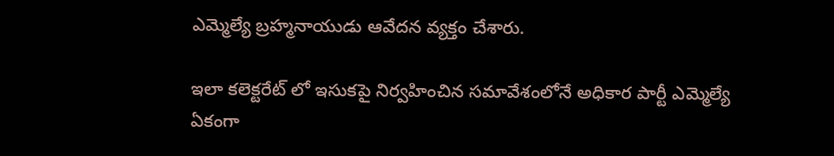ఎమ్మెల్యే బ్రహ్మనాయుడు ఆవేదన వ్యక్తం చేశారు.

ఇలా కలెక్టరేట్ లో ఇసుకపై నిర్వహించిన సమావేశంలోనే అధికార పార్టీ ఎమ్మెల్యే ఏకంగా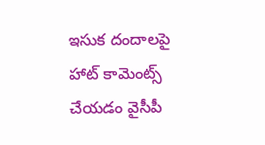ఇసుక దందాలపై హాట్ కామెంట్స్ చేయడం వైసీపీ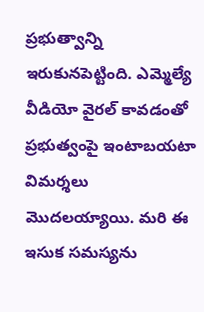ప్రభుత్వాన్ని ఇరుకునపెట్టింది. ఎమ్మెల్యే వీడియో వైరల్ కావడంతో ప్రభుత్వంపై ఇంటాబయటా విమర్శలు మొదలయ్యాయి. మరి ఈ ఇసుక సమస్యను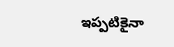ఇప్పటికైనా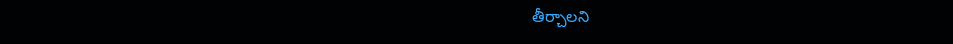తీర్చాలని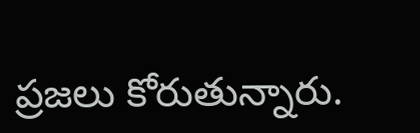ప్రజలు కోరుతున్నారు.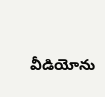వీడియోను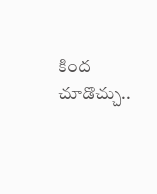కింద చూడొచ్చు..